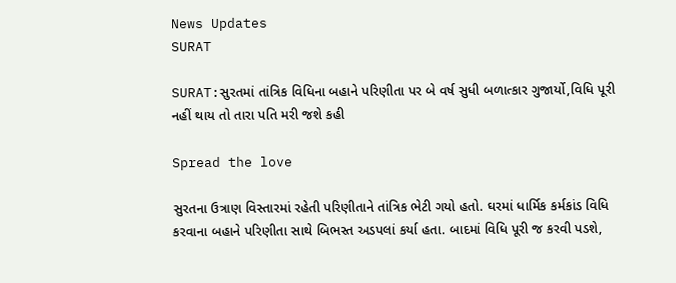News Updates
SURAT

SURAT:સુરતમાં તાંત્રિક વિધિના બહાને પરિણીતા પર બે વર્ષ સુધી બળાત્કાર ગુજાર્યો,વિધિ પૂરી નહીં થાય તો તારા પતિ મરી જશે કહી

Spread the love

સુરતના ઉત્રાણ વિસ્તારમાં રહેતી પરિણીતાને તાંત્રિક ભેટી ગયો હતો. ઘરમાં ધાર્મિક કર્મકાંડ વિધિ કરવાના બહાને પરિણીતા સાથે બિભસ્ત અડપલાં કર્યા હતા. બાદમાં વિધિ પૂરી જ કરવી પડશે,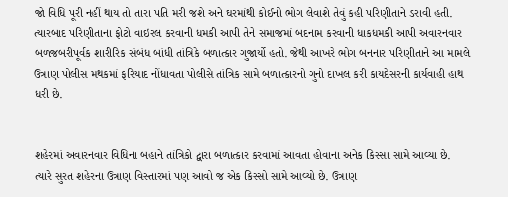જો વિધિ પૂરી નહીં થાય તો તારા પતિ મરી જશે અને ઘરમાંથી કોઈનો ભોગ લેવાશે તેવું કહી પરિણીતાને ડરાવી હતી. ત્યારબાદ પરિણીતાના ફોટો વાઇરલ કરવાની ધમકી આપી તેને સમાજમાં બદનામ કરવાની ધાકધમકી આપી અવારનવાર બળજબરીપૂર્વક શારીરિક સંબંધ બાંધી તાંત્રિકે બળાત્કાર ગુજાર્યો હતો. જેથી આખરે ભોગ બનનાર પરિણીતાને આ મામલે ઉત્રાણ પોલીસ મથકમાં ફરિયાદ નોંધાવતા પોલીસે તાંત્રિક સામે બળાત્કારનો ગુનો દાખલ કરી કાયદેસરની કાર્યવાહી હાથ ધરી છે.


શહેરમાં અવારનવાર વિધિના બહાને તાંત્રિકો દ્વારા બળાત્કાર કરવામાં આવતા હોવાના અનેક કિસ્સા સામે આવ્યા છે. ત્યારે સુરત શહેરના ઉત્રાણ વિસ્તારમાં પણ આવો જ એક કિસ્સો સામે આવ્યો છે. ઉત્રાણ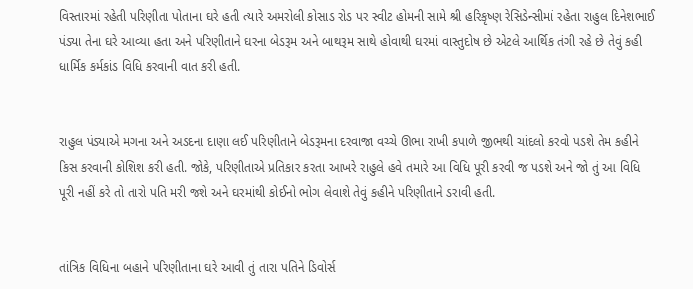વિસ્તારમાં રહેતી પરિણીતા પોતાના ઘરે હતી ત્યારે અમરોલી કોસાડ રોડ પર સ્વીટ હોમની સામે શ્રી હરિકૃષ્ણ રેસિડેન્સીમાં રહેતા રાહુલ દિનેશભાઈ પંડ્યા તેના ઘરે આવ્યા હતા અને પરિણીતાને ઘરના બેડરૂમ અને બાથરૂમ સાથે હોવાથી ઘરમાં વાસ્તુદોષ છે એટલે આર્થિક તંગી રહે છે તેવું કહી ધાર્મિક કર્મકાંડ વિધિ કરવાની વાત કરી હતી.


રાહુલ પંડ્યાએ મગના અને અડદના દાણા લઈ પરિણીતાને બેડરૂમના દરવાજા વચ્ચે ઊભા રાખી કપાળે જીભથી ચાંદલો કરવો પડશે તેમ કહીને કિસ કરવાની કોશિશ કરી હતી. જોકે, પરિણીતાએ પ્રતિકાર કરતા આખરે રાહુલે હવે તમારે આ વિધિ પૂરી કરવી જ પડશે અને જો તું આ વિધિ પૂરી નહીં કરે તો તારો પતિ મરી જશે અને ઘરમાંથી કોઈનો ભોગ લેવાશે તેવું કહીને પરિણીતાને ડરાવી હતી.


તાંત્રિક વિધિના બહાને પરિણીતાના ઘરે આવી તું તારા પતિને ડિવોર્સ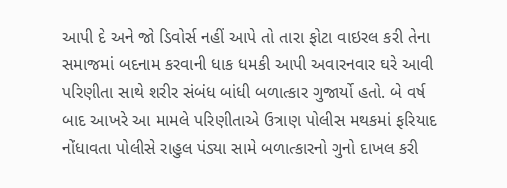આપી દે અને જો ડિવોર્સ નહીં આપે તો તારા ફોટા વાઇરલ કરી તેના સમાજમાં બદનામ કરવાની ધાક ધમકી આપી અવારનવાર ઘરે આવી પરિણીતા સાથે શરીર સંબંધ બાંધી બળાત્કાર ગુજાર્યો હતો. બે વર્ષ બાદ આખરે આ મામલે પરિણીતાએ ઉત્રાણ પોલીસ મથકમાં ફરિયાદ નોંધાવતા પોલીસે રાહુલ પંડ્યા સામે બળાત્કારનો ગુનો દાખલ કરી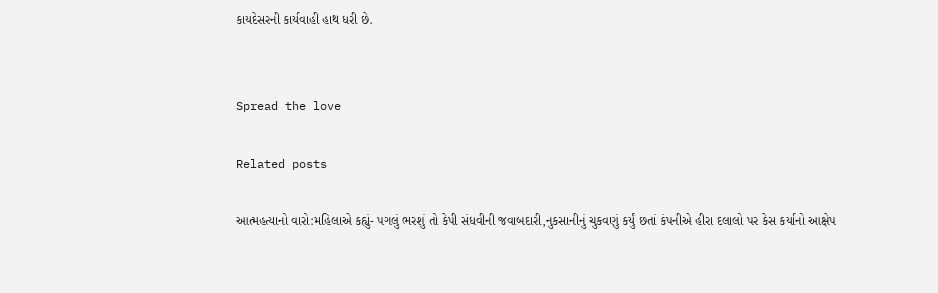કાયદેસરની કાર્યવાહી હાથ ધરી છે.


Spread the love

Related posts

આત્મહત્યાનો વારો:મહિલાએ કહ્યું- પગલું ભરશું તો કેપી સંધવીની જવાબદારી,નુકસાનીનું ચુકવણું કર્યું છતાં કંપનીએ હીરા દલાલો પર કેસ કર્યાનો આક્ષેપ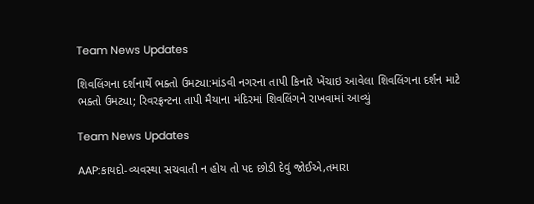Team News Updates

શિવલિંગના દર્શનાર્થે ભક્તો ઉમટ્યા:માંડવી નગરના તાપી કિનારે ખેંચાઇ આવેલા શિવલિંગના દર્શન માટે ભક્તો ઉમટ્યા; રિવરફ્રન્ટના તાપી મૈયાના મંદિરમાં શિવલિંગને રાખવામાં આવ્યું

Team News Updates

AAP:કાયદો-વ્યવસ્થા સચવાતી ન હોય તો પદ છોડી દેવું જોઈએ,તમારા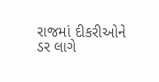રાજમાં દીકરીઓને ડર લાગે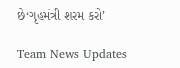છે‘ગૃહમંત્રી શરમ કરો’

Team News Updates